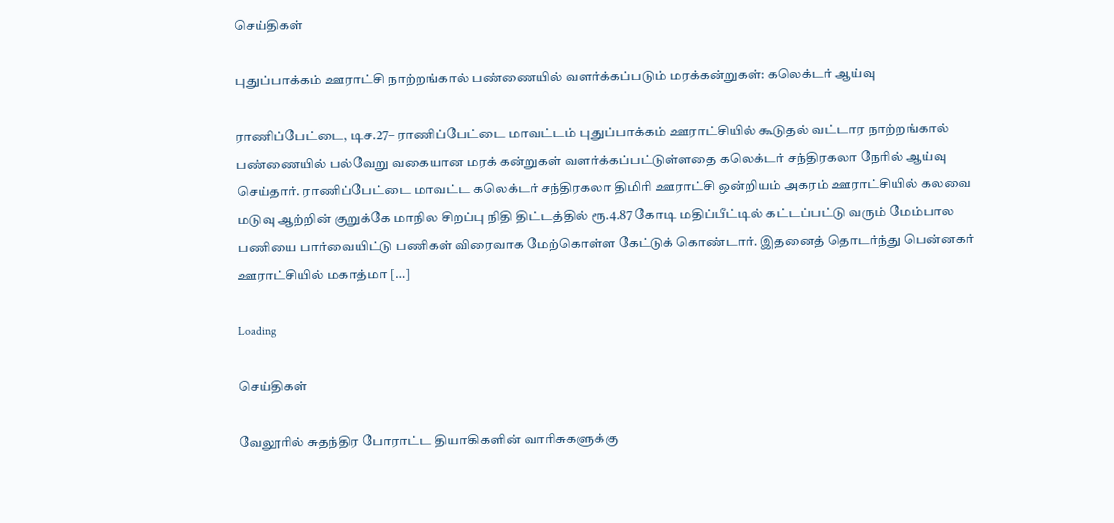செய்திகள்

புதுப்பாக்கம் ஊராட்சி நாற்றங்கால் பண்ணையில் வளர்க்கப்படும் மரக்கன்றுகள்: கலெக்டர் ஆய்வு

ராணிப்பேட்டை, டிச.27– ராணிப்பேட்டை மாவட்டம் புதுப்பாக்கம் ஊராட்சியில் கூடுதல் வட்டார நாற்றங்கால் பண்ணையில் பல்வேறு வகையான மரக் கன்றுகள் வளர்க்கப்பட்டுள்ளதை கலெக்டர் சந்திரகலா நேரில் ஆய்வு செய்தார். ராணிப்பேட்டை மாவட்ட கலெக்டர் சந்திரகலா திமிரி ஊராட்சி ஒன்றியம் அகரம் ஊராட்சியில் கலவை மடுவு ஆற்றின் குறுக்கே மாநில சிறப்பு நிதி திட்டத்தில் ரூ.4.87 கோடி மதிப்பீட்டில் கட்டப்பட்டு வரும் மேம்பால பணியை பார்வையிட்டு பணிகள் விரைவாக மேற்கொள்ள கேட்டுக் கொண்டார். இதனைத் தொடர்ந்து பென்னகர் ஊராட்சியில் மகாத்மா […]

Loading

செய்திகள்

வேலூரில் சுதந்திர போராட்ட தியாகிகளின் வாரிசுகளுக்கு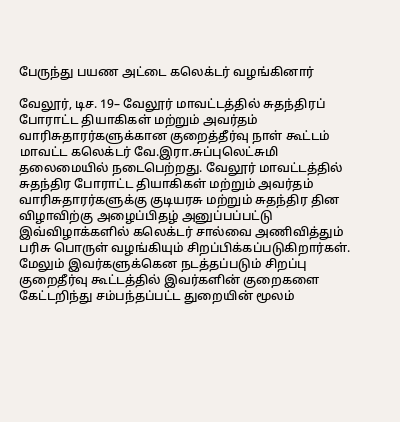பேருந்து பயண அட்டை கலெக்டர் வழங்கினார்

வேலூர், டிச. 19– வேலூர் மாவட்டத்தில் சுதந்திரப் போராட்ட தியாகிகள் மற்றும் அவர்தம் வாரிசுதாரர்களுக்கான குறைத்தீர்வு நாள் கூட்டம் மாவட்ட கலெக்டர் வே.இரா.சுப்புலெட்சுமி தலைமையில் நடைபெற்றது. வேலூர் மாவட்டத்தில் சுதந்திர போராட்ட தியாகிகள் மற்றும் அவர்தம் வாரிசுதாரர்களுக்கு குடியரசு மற்றும் சுதந்திர தின விழாவிற்கு அழைப்பிதழ் அனுப்பப்பட்டு இவ்விழாக்களில் கலெக்டர் சால்வை அணிவித்தும் பரிசு பொருள் வழங்கியும் சிறப்பிக்கப்படுகிறார்கள். மேலும் இவர்களுக்கென நடத்தப்படும் சிறப்பு குறைதீர்வு கூட்டத்தில் இவர்களின் குறைகளை கேட்டறிந்து சம்பந்தப்பட்ட துறையின் மூலம்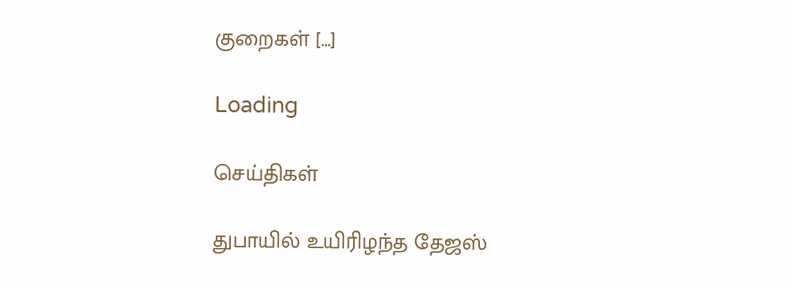குறைகள் […]

Loading

செய்திகள்

துபாயில் உயிரிழந்த தேஜஸ்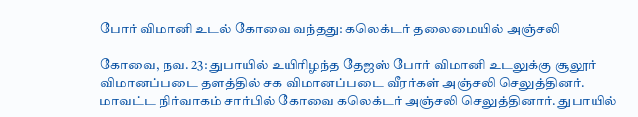போர் விமானி உடல் கோவை வந்தது: கலெக்டர் தலைமையில் அஞ்சலி

கோவை, நவ. 23: துபாயில் உயிரிழந்த தேஜஸ் போர் விமானி உடலுக்கு சூலூர் விமானப்படை தளத்தில் சக விமானப்படை வீரர்கள் அஞ்சலி செலுத்தினர். மாவட்ட நிர்வாகம் சார்பில் கோவை கலெக்டர் அஞ்சலி செலுத்தினார். துபாயில்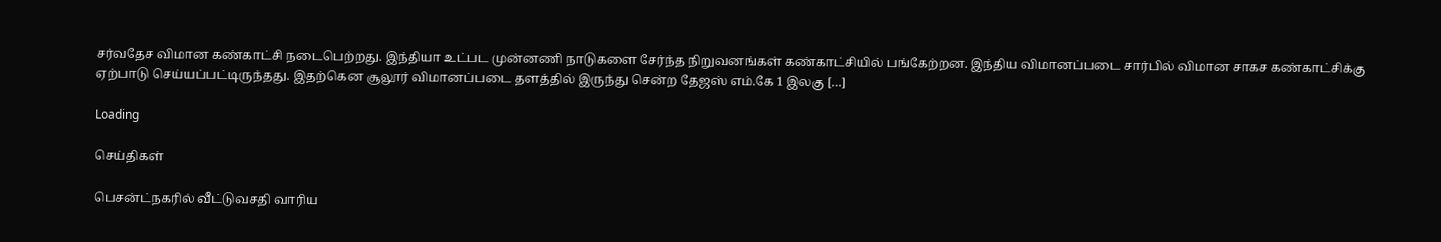சர்வதேச விமான கண்காட்சி நடைபெற்றது. இந்தியா உட்பட முன்னணி நாடுகளை சேர்ந்த நிறுவனங்கள் கண்காட்சியில் பங்கேற்றன. இந்திய விமானப்படை சார்பில் விமான சாகச கண்காட்சிக்கு ஏற்பாடு செய்யப்பட்டிருந்தது. இதற்கென சூலூர் விமானப்படை தளத்தில் இருந்து சென்ற தேஜஸ் எம்.கே 1 இலகு […]

Loading

செய்திகள்

பெசன்ட்நகரில் வீட்டுவசதி வாரிய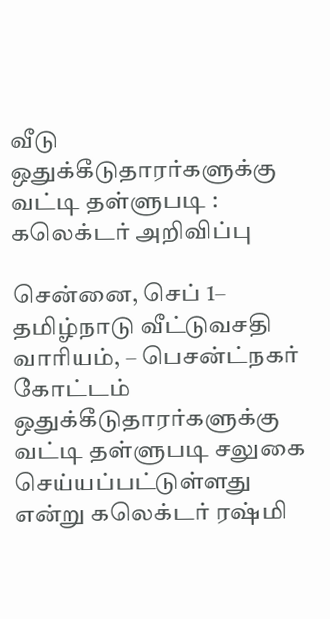வீடு ஒதுக்கீடுதாரர்களுக்கு வட்டி தள்ளுபடி : கலெக்டர் அறிவிப்பு

சென்னை, செப் 1– தமிழ்நாடு வீட்டுவசதி வாரியம், – பெசன்ட்நகர் கோட்டம் ஒதுக்கீடுதாரர்களுக்கு வட்டி தள்ளுபடி சலுகை செய்யப்பட்டுள்ளது என்று கலெக்டர் ரஷ்மி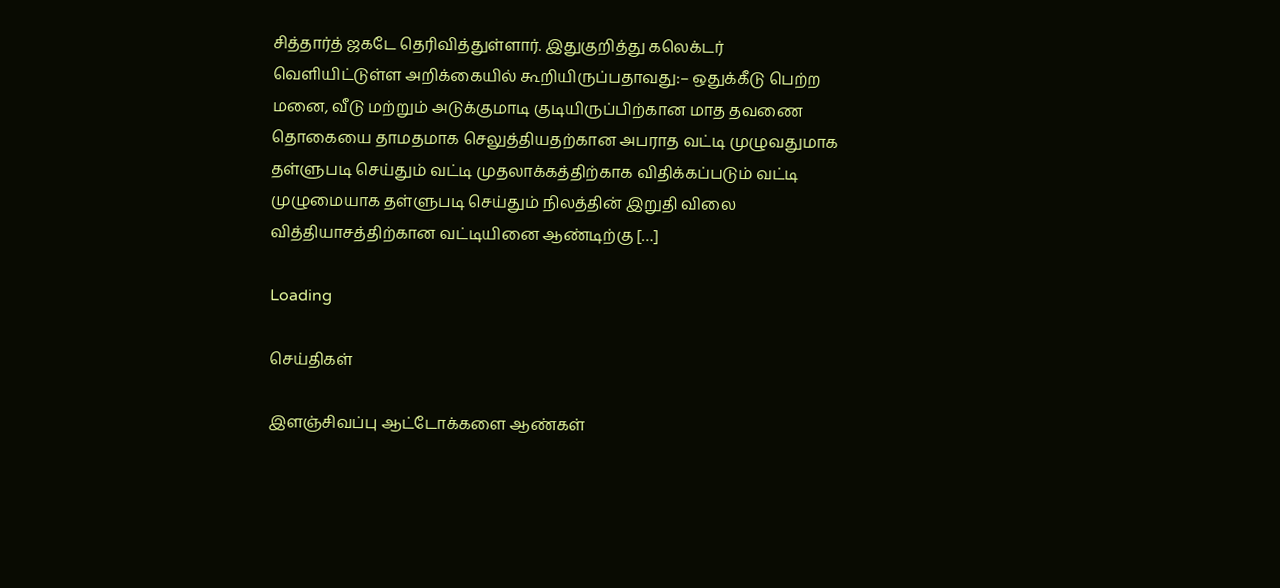சித்தார்த் ஜகடே தெரிவித்துள்ளார். இதுகுறித்து கலெக்டர் வெளியிட்டுள்ள அறிக்கையில் கூறியிருப்பதாவது:– ஒதுக்கீடு பெற்ற மனை, வீடு மற்றும் அடுக்குமாடி குடியிருப்பிற்கான மாத தவணை தொகையை தாமதமாக செலுத்தியதற்கான அபராத வட்டி முழுவதுமாக தள்ளுபடி செய்தும் வட்டி முதலாக்கத்திற்காக விதிக்கப்படும் வட்டி முழுமையாக தள்ளுபடி செய்தும் நிலத்தின் இறுதி விலை வித்தியாசத்திற்கான வட்டியினை ஆண்டிற்கு […]

Loading

செய்திகள்

இளஞ்சிவப்பு ஆட்டோக்களை ஆண்கள்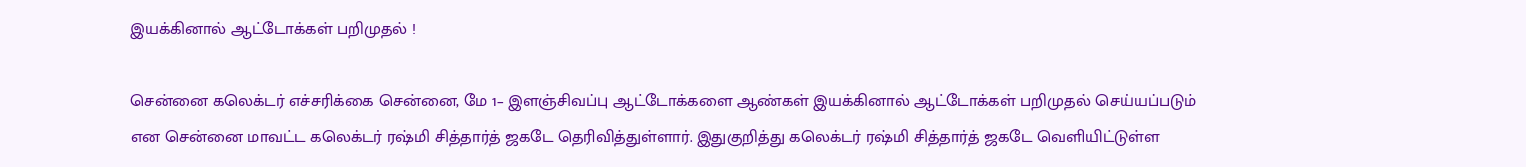இயக்கினால் ஆட்டோக்கள் பறிமுதல் !

சென்னை கலெக்டர் எச்சரிக்கை சென்னை, மே 1– இளஞ்சிவப்பு ஆட்டோக்களை ஆண்கள் இயக்கினால் ஆட்டோக்கள் பறிமுதல் செய்யப்படும் என சென்னை மாவட்ட கலெக்டர் ரஷ்மி சித்தார்த் ஜகடே தெரிவித்துள்ளார். இதுகுறித்து கலெக்டர் ரஷ்மி சித்தார்த் ஜகடே வெளியிட்டுள்ள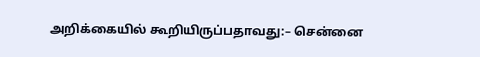அறிக்கையில் கூறியிருப்பதாவது:– சென்னை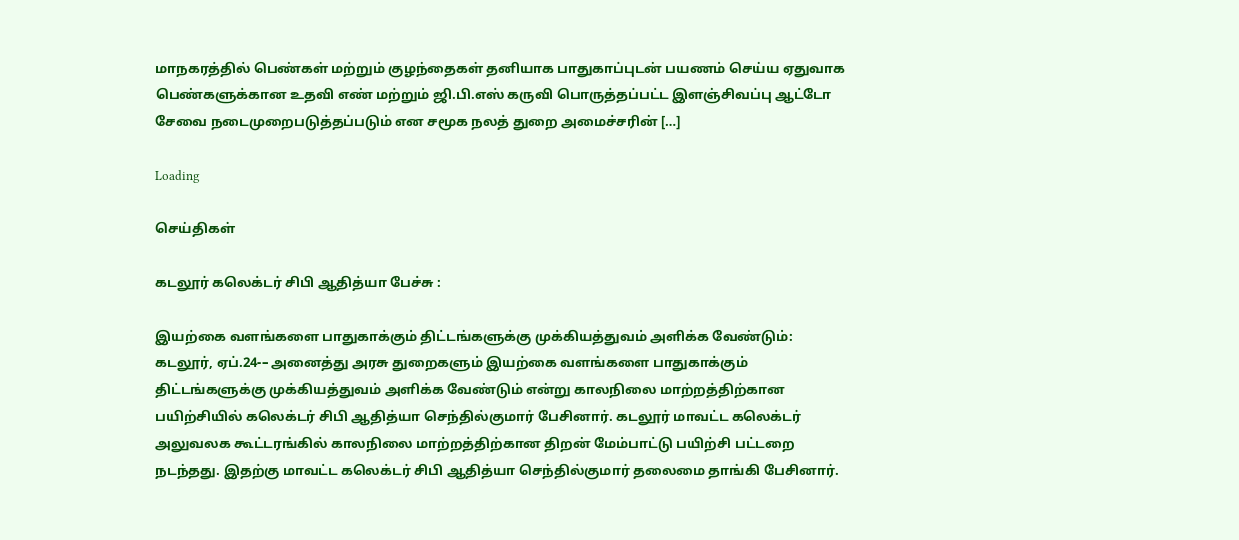மாநகரத்தில் பெண்கள் மற்றும் குழந்தைகள் தனியாக பாதுகாப்புடன் பயணம் செய்ய ஏதுவாக பெண்களுக்கான உதவி எண் மற்றும் ஜி.பி.எஸ் கருவி பொருத்தப்பட்ட இளஞ்சிவப்பு ஆட்டோ சேவை நடைமுறைபடுத்தப்படும் என சமூக நலத் துறை அமைச்சரின் […]

Loading

செய்திகள்

கடலூர் கலெக்டர் சிபி ஆதித்யா பேச்சு :

இயற்கை வளங்களை பாதுகாக்கும் திட்டங்களுக்கு முக்கியத்துவம் அளிக்க வேண்டும்: கடலூர், ஏப்.24-– அனைத்து அரசு துறைகளும் இயற்கை வளங்களை பாதுகாக்கும் திட்டங்களுக்கு முக்கியத்துவம் அளிக்க வேண்டும் என்று காலநிலை மாற்றத்திற்கான பயிற்சியில் கலெக்டர் சிபி ஆதித்யா செந்தில்குமார் பேசினார். கடலூர் மாவட்ட கலெக்டர் அலுவலக கூட்டரங்கில் காலநிலை மாற்றத்திற்கான திறன் மேம்பாட்டு பயிற்சி பட்டறை நடந்தது. இதற்கு மாவட்ட கலெக்டர் சிபி ஆதித்யா செந்தில்குமார் தலைமை தாங்கி பேசினார்.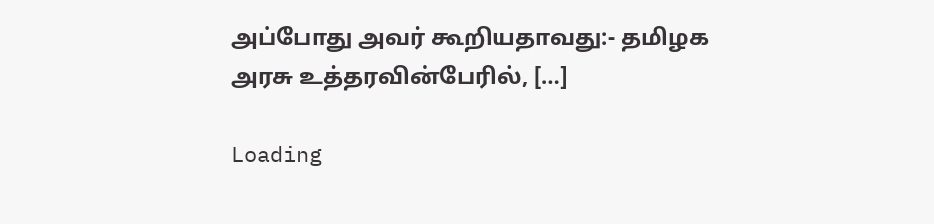அப்போது அவர் கூறியதாவது:- தமிழக அரசு உத்தரவின்பேரில், […]

Loading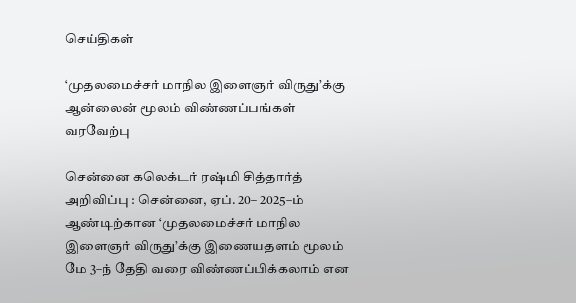செய்திகள்

‘முதலமைச்சர் மாநில இளைஞர் விருது’க்கு ஆன்லைன் மூலம் விண்ணப்பங்கள் வரவேற்பு

சென்னை கலெக்டர் ரஷ்மி சித்தார்த் அறிவிப்பு : சென்னை, ஏப். 20– 2025–ம் ஆண்டிற்கான ‘முதலமைச்சர் மாநில இளைஞர் விருது’க்கு இணையதளம் மூலம் மே 3–ந் தேதி வரை விண்ணப்பிக்கலாம் என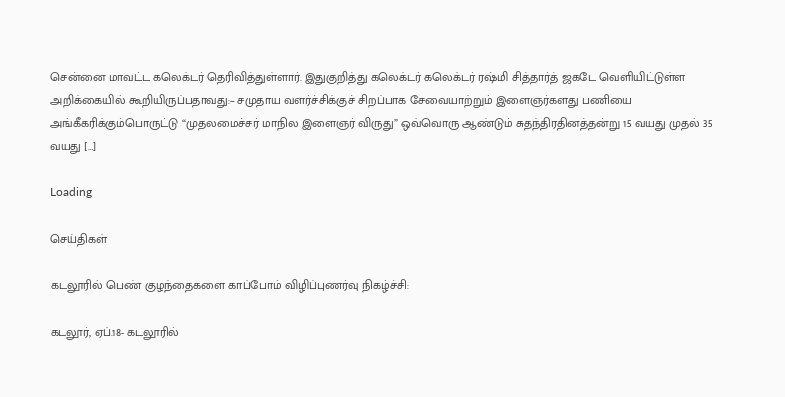சென்னை மாவட்ட கலெக்டர் தெரிவித்துள்ளார். இதுகுறித்து கலெக்டர் கலெக்டர் ரஷ்மி சித்தார்த் ஜகடே வெளியிட்டுள்ள அறிக்கையில் கூறியிருப்பதாவது:– சமுதாய வளர்ச்சிக்குச் சிறப்பாக சேவையாற்றும் இளைஞர்களது பணியை அங்கீகரிக்கும்பொருட்டு “முதலமைச்சர் மாநில இளைஞர் விருது” ஒவ்வொரு ஆண்டும் சுதந்திரதினத்தன்று 15 வயது முதல் 35 வயது […]

Loading

செய்திகள்

கடலூரில் பெண் குழந்தைகளை காப்போம் விழிப்புணர்வு நிகழ்ச்சி:

கடலூர், ஏப்.18- கடலூரில்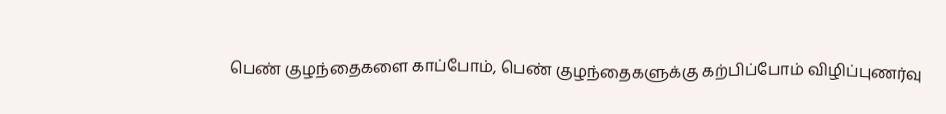பெண் குழந்தைகளை காப்போம், பெண் குழந்தைகளுக்கு கற்பிப்போம் விழிப்புணர்வு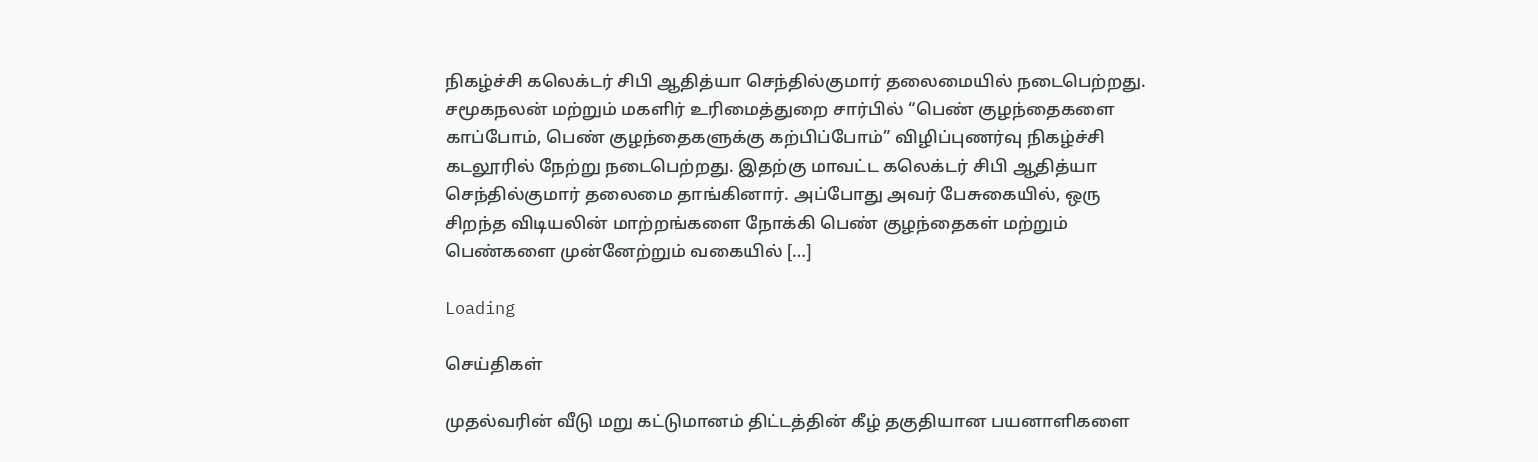நிகழ்ச்சி கலெக்டர் சிபி ஆதித்யா செந்தில்குமார் தலைமையில் நடைபெற்றது. சமூகநலன் மற்றும் மகளிர் உரிமைத்துறை சார்பில் “பெண் குழந்தைகளை காப்போம், பெண் குழந்தைகளுக்கு கற்பிப்போம்” விழிப்புணர்வு நிகழ்ச்சி கடலூரில் நேற்று நடைபெற்றது. இதற்கு மாவட்ட கலெக்டர் சிபி ஆதித்யா செந்தில்குமார் தலைமை தாங்கினார். அப்போது அவர் பேசுகையில், ஒரு சிறந்த விடியலின் மாற்றங்களை நோக்கி பெண் குழந்தைகள் மற்றும் பெண்களை முன்னேற்றும் வகையில் […]

Loading

செய்திகள்

முதல்வரின் வீடு மறு கட்டுமானம் திட்டத்தின் கீழ் தகுதியான பயனாளிகளை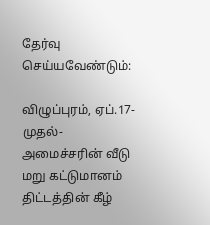தேர்வு செய்யவேண்டும்:

விழுப்புரம், ஏப்.17- முதல்-அமைச்சரின் வீடு மறு கட்டுமானம் திட்டத்தின் கீழ்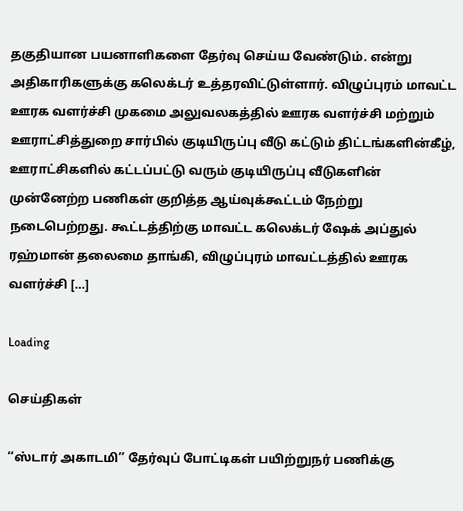தகுதியான பயனாளிகளை தேர்வு செய்ய வேண்டும். என்று அதிகாரிகளுக்கு கலெக்டர் உத்தரவிட்டுள்ளார். விழுப்புரம் மாவட்ட ஊரக வளர்ச்சி முகமை அலுவலகத்தில் ஊரக வளர்ச்சி மற்றும் ஊராட்சித்துறை சார்பில் குடியிருப்பு வீடு கட்டும் திட்டங்களின்கீழ், ஊராட்சிகளில் கட்டப்பட்டு வரும் குடியிருப்பு வீடுகளின் முன்னேற்ற பணிகள் குறித்த ஆய்வுக்கூட்டம் நேற்று நடைபெற்றது. கூட்டத்திற்கு மாவட்ட கலெக்டர் ஷேக் அப்துல் ரஹ்மான் தலைமை தாங்கி, விழுப்புரம் மாவட்டத்தில் ஊரக வளர்ச்சி […]

Loading

செய்திகள்

‘‘ஸ்டார் அகாடமி’’ தேர்வுப் போட்டிகள் பயிற்றுநர் பணிக்கு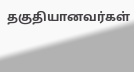தகுதியானவர்கள்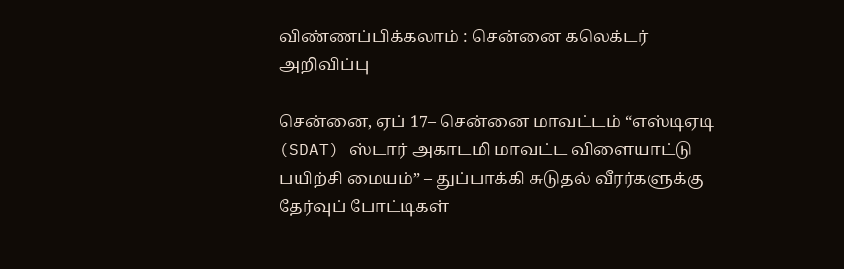விண்ணப்பிக்கலாம் : சென்னை கலெக்டர் அறிவிப்பு

சென்னை, ஏப் 17– சென்னை மாவட்டம் “எஸ்டிஏடி (SDAT) ஸ்டார் அகாடமி மாவட்ட விளையாட்டு பயிற்சி மையம்” – துப்பாக்கி சுடுதல் வீரர்களுக்கு தேர்வுப் போட்டிகள்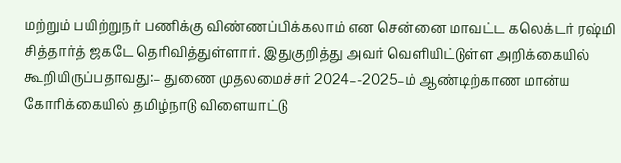மற்றும் பயிற்றுநர் பணிக்கு விண்ணப்பிக்கலாம் என சென்னை மாவட்ட கலெக்டர் ரஷ்மி சித்தார்த் ஜகடே தெரிவித்துள்ளார். இதுகுறித்து அவர் வெளியிட்டுள்ள அறிக்கையில் கூறியிருப்பதாவது:– துணை முதலமைச்சர் 2024–-2025–ம் ஆண்டிற்காண மான்ய கோரிக்கையில் தமிழ்நாடு விளையாட்டு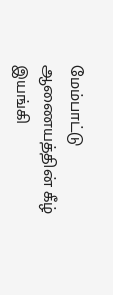மேம்பாட்டு ஆணையத்தின் கீழ் இயங்கி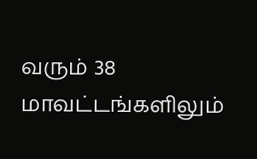வரும் 38 மாவட்டங்களிலும்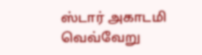ஸ்டார் அகாடமி வெவ்வேறு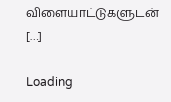விளையாட்டுகளுடன் […]

Loading